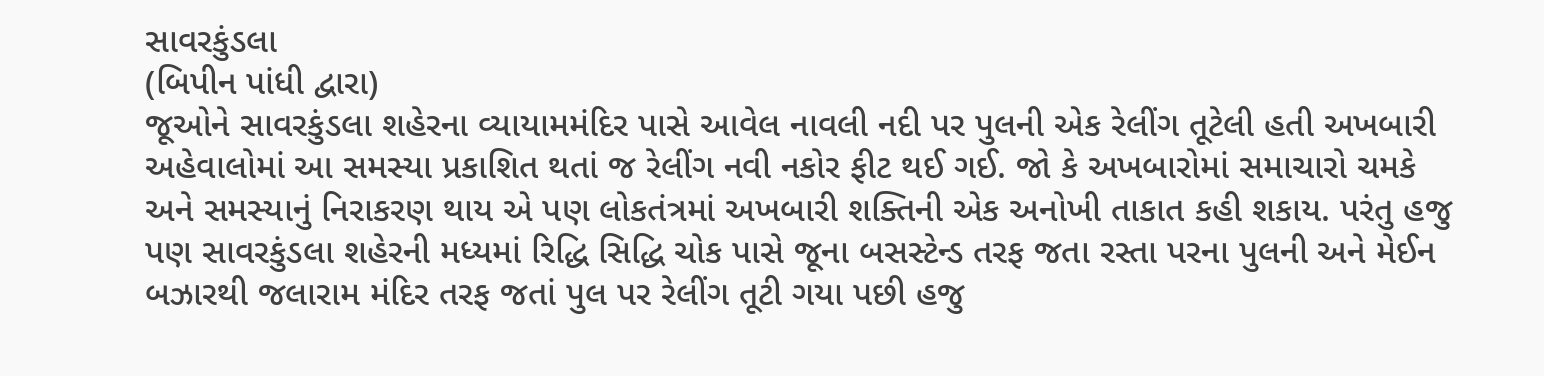સાવરકુંડલા
(બિપીન પાંધી દ્વારા)
જૂઓને સાવરકુંડલા શહેરના વ્યાયામમંદિર પાસે આવેલ નાવલી નદી પર પુલની એક રેલીંગ તૂટેલી હતી અખબારી અહેવાલોમાં આ સમસ્યા પ્રકાશિત થતાં જ રેલીંગ નવી નકોર ફીટ થઈ ગઈ. જો કે અખબારોમાં સમાચારો ચમકે અને સમસ્યાનું નિરાકરણ થાય એ પણ લોકતંત્રમાં અખબારી શક્તિની એક અનોખી તાકાત કહી શકાય. પરંતુ હજુ પણ સાવરકુંડલા શહેરની મધ્યમાં રિદ્ધિ સિદ્ધિ ચોક પાસે જૂના બસસ્ટેન્ડ તરફ જતા રસ્તા પરના પુલની અને મેઈન બઝારથી જલારામ મંદિર તરફ જતાં પુલ પર રેલીંગ તૂટી ગયા પછી હજુ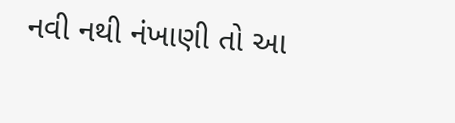નવી નથી નંખાણી તો આ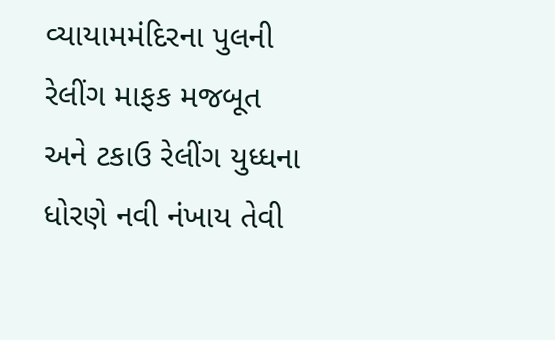વ્યાયામમંદિરના પુલની રેલીંગ માફક મજબૂત અને ટકાઉ રેલીંગ યુધ્ધના ધોરણે નવી નંખાય તેવી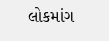લોકમાંગ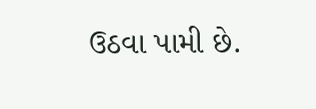ઉઠવા પામી છે.